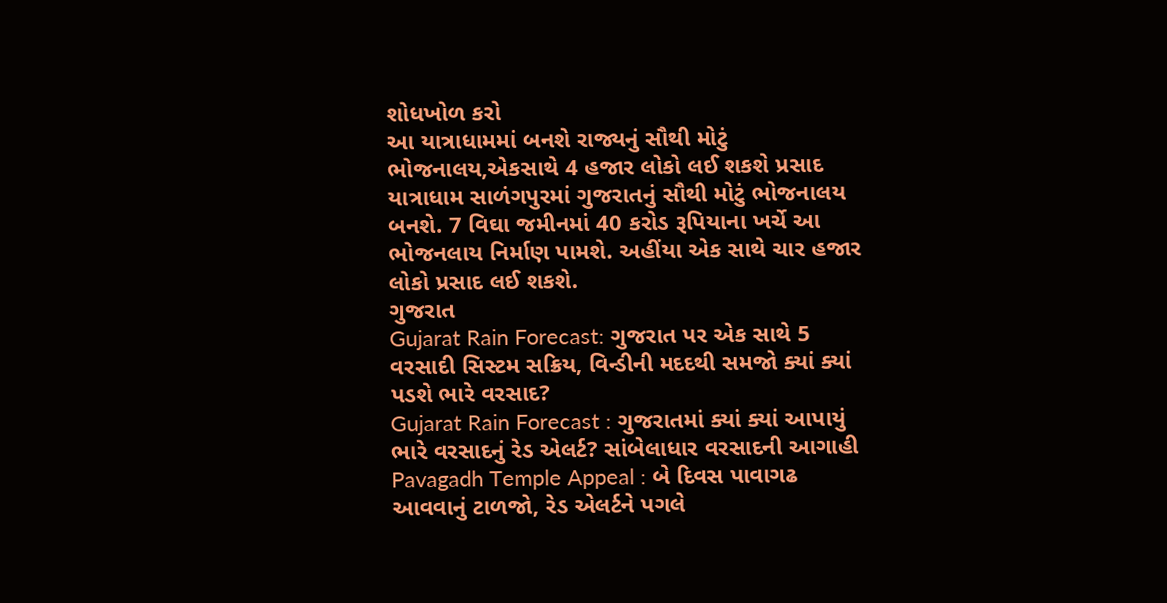શોધખોળ કરો
આ યાત્રાધામમાં બનશે રાજ્યનું સૌથી મોટું ભોજનાલય,એકસાથે 4 હજાર લોકો લઈ શકશે પ્રસાદ
યાત્રાધામ સાળંગપુરમાં ગુજરાતનું સૌથી મોટું ભોજનાલય બનશે. 7 વિઘા જમીનમાં 40 કરોડ રૂપિયાના ખર્ચે આ ભોજનલાય નિર્માણ પામશે. અહીંયા એક સાથે ચાર હજાર લોકો પ્રસાદ લઈ શકશે.
ગુજરાત
Gujarat Rain Forecast: ગુજરાત પર એક સાથે 5 વરસાદી સિસ્ટમ સક્રિય, વિન્ડીની મદદથી સમજો ક્યાં ક્યાં પડશે ભારે વરસાદ?
Gujarat Rain Forecast : ગુજરાતમાં ક્યાં ક્યાં આપાયું ભારે વરસાદનું રેડ એલર્ટ? સાંબેલાધાર વરસાદની આગાહી
Pavagadh Temple Appeal : બે દિવસ પાવાગઢ આવવાનું ટાળજો, રેડ એલર્ટને પગલે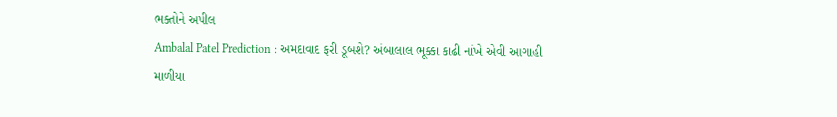ભક્તોને અપીલ
Ambalal Patel Prediction : અમદાવાદ ફરી ડૂબશે? અંબાલાલ ભૂક્કા કાઢી નાંખે એવી આગાહી
માળીયા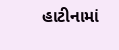હાટીનામાં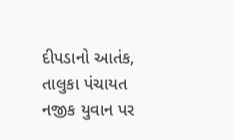દીપડાનો આતંક, તાલુકા પંચાયત નજીક યુવાન પર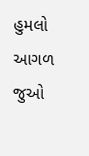હુમલો
આગળ જુઓ